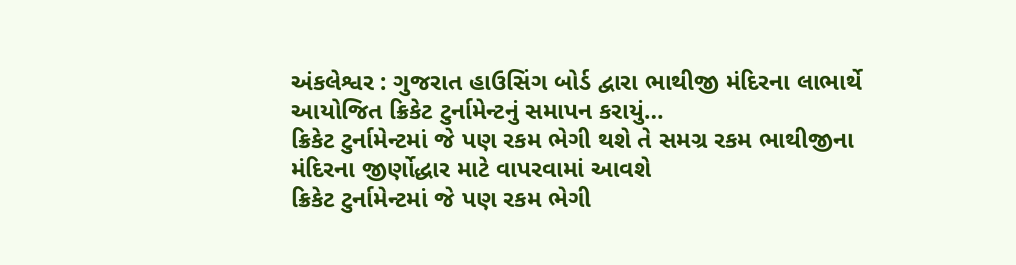અંકલેશ્વર : ગુજરાત હાઉસિંગ બોર્ડ દ્વારા ભાથીજી મંદિરના લાભાર્થે આયોજિત ક્રિકેટ ટુર્નામેન્ટનું સમાપન કરાયું…
ક્રિકેટ ટુર્નામેન્ટમાં જે પણ રકમ ભેગી થશે તે સમગ્ર રકમ ભાથીજીના મંદિરના જીર્ણોદ્ધાર માટે વાપરવામાં આવશે
ક્રિકેટ ટુર્નામેન્ટમાં જે પણ રકમ ભેગી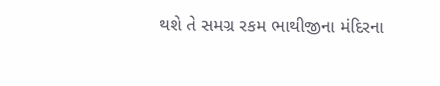થશે તે સમગ્ર રકમ ભાથીજીના મંદિરના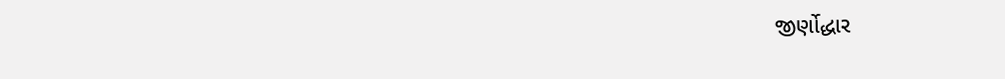જીર્ણોદ્ધાર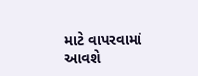માટે વાપરવામાં આવશે